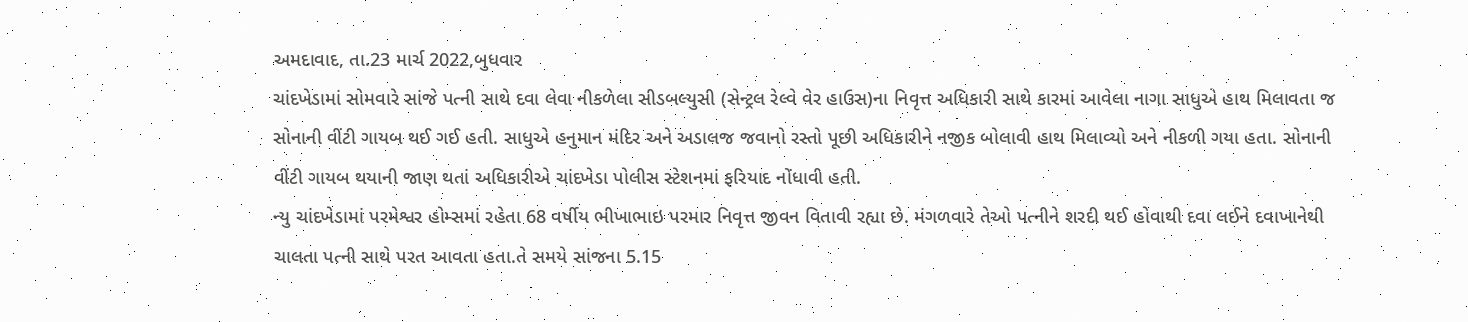અમદાવાદ, તા.23 માર્ચ 2022,બુધવાર
ચાંદખેડામાં સોમવારે સાંજે પત્ની સાથે દવા લેવા નીકળેલા સીડબલ્યુસી (સેન્ટ્રલ રેલ્વે વેર હાઉસ)ના નિવૃત્ત અધિકારી સાથે કારમાં આવેલા નાગા સાધુએ હાથ મિલાવતા જ સોનાની વીંટી ગાયબ થઈ ગઈ હતી. સાધુએ હનુમાન મંદિર અને અડાલજ જવાનો રસ્તો પૂછી અધિકારીને નજીક બોલાવી હાથ મિલાવ્યો અને નીકળી ગયા હતા. સોનાની વીંટી ગાયબ થયાની જાણ થતાં અધિકારીએ ચાંદખેડા પોલીસ સ્ટેશનમાં ફરિયાદ નોંધાવી હતી.
ન્યુ ચાંદખેડામાં પરમેશ્વર હોમ્સમાં રહેતા 68 વર્ષીય ભીખાભાઇ પરમાર નિવૃત્ત જીવન વિતાવી રહ્યા છે. મંગળવારે તેઓ પત્નીને શરદી થઈ હોવાથી દવા લઈને દવાખાનેથી ચાલતા પત્ની સાથે પરત આવતા હતા.તે સમયે સાંજના 5.15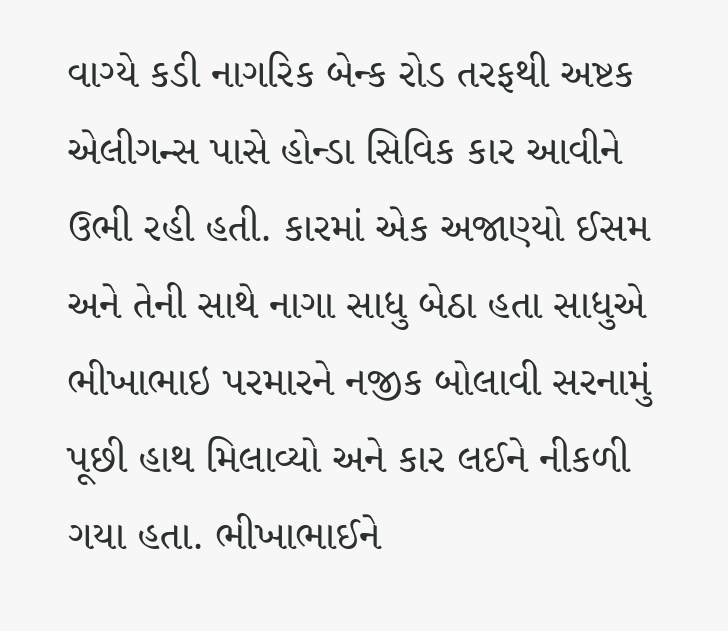વાગ્યે કડી નાગરિક બેન્ક રોડ તરફથી અષ્ટક એલીગન્સ પાસે હોન્ડા સિવિક કાર આવીને ઉભી રહી હતી. કારમાં એક અજાણ્યો ઈસમ અને તેની સાથે નાગા સાધુ બેઠા હતા સાધુએ ભીખાભાઇ પરમારને નજીક બોલાવી સરનામું પૂછી હાથ મિલાવ્યો અને કાર લઈને નીકળી ગયા હતા. ભીખાભાઈને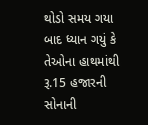થોડો સમય ગયા બાદ ધ્યાન ગયું કે તેઓના હાથમાંથી રૂ.15 હજારની સોનાની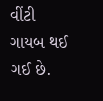વીંટી ગાયબ થઈ ગઈ છે.